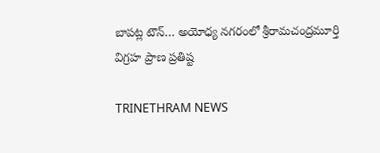బాపట్ల టౌన్… అయోధ్య నగరంలో శ్రీరామచంద్రమూర్తి విగ్రహ ప్రాణ ప్రతిష్ట

TRINETHRAM NEWS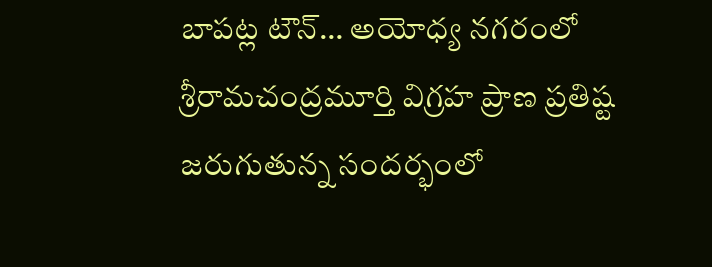బాపట్ల టౌన్… అయోధ్య నగరంలో శ్రీరామచంద్రమూర్తి విగ్రహ ప్రాణ ప్రతిష్ట జరుగుతున్న సందర్భంలో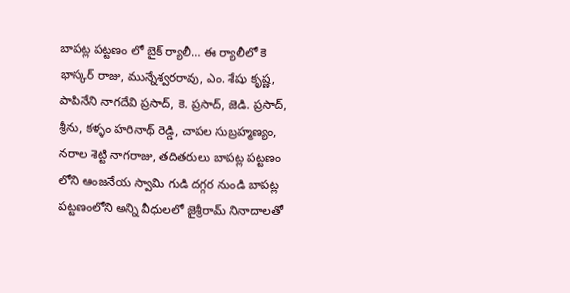బాపట్ల పట్టణం లో బైక్ ర్యాలీ… ఈ ర్యాలీలో కె భాస్కర్ రాజు, మున్నేశ్వరరావు, ఎం. శేషు కృష్ణ, పాపినేని నాగదేవి ప్రసాద్, కె. ప్రసాద్, జెడి. ప్రసాద్, శ్రీను, కళ్ళం హరినాథ్ రెడ్డి, చాపల సుబ్రహ్మణ్యం, నరాల శెట్టి నాగరాజు, తదితరులు బాపట్ల పట్టణం లోని ఆంజనేయ స్వామి గుడి దగ్గర నుండి బాపట్ల పట్టణంలోని అన్ని వీధులలో జైశ్రీరామ్ నినాదాలతో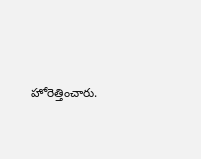హోరెత్తించారు.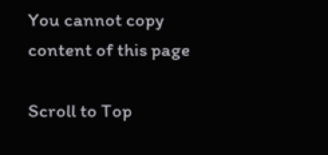You cannot copy content of this page

Scroll to Top